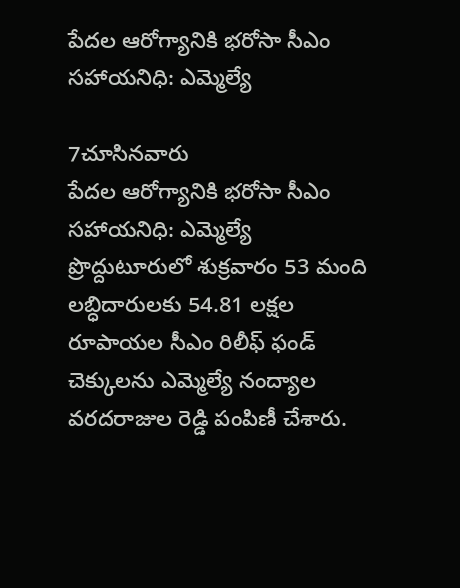పేదల ఆరోగ్యానికి భరోసా సీఎం సహాయనిధి: ఎమ్మెల్యే

7చూసినవారు
పేదల ఆరోగ్యానికి భరోసా సీఎం సహాయనిధి: ఎమ్మెల్యే
ప్రొద్దుటూరులో శుక్రవారం 53 మంది లబ్ధిదారులకు 54.81 లక్షల రూపాయల సీఎం రిలీఫ్ ఫండ్ చెక్కులను ఎమ్మెల్యే నంద్యాల వరదరాజుల రెడ్డి పంపిణీ చేశారు.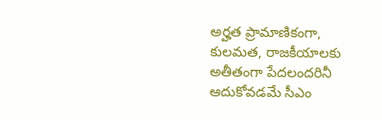అర్హత ప్రామాణికంగా, కులమత, రాజకీయాలకు అతీతంగా పేదలందరినీ ఆదుకోవడమే సీఎం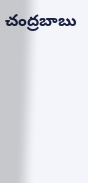చంద్రబాబు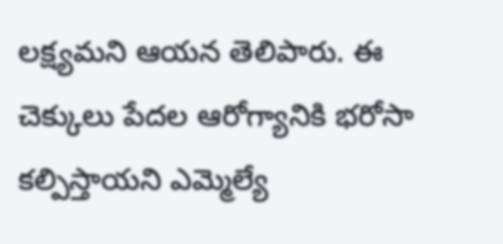లక్ష్యమని ఆయన తెలిపారు. ఈ చెక్కులు పేదల ఆరోగ్యానికి భరోసా కల్పిస్తాయని ఎమ్మెల్యే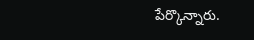పేర్కొన్నారు.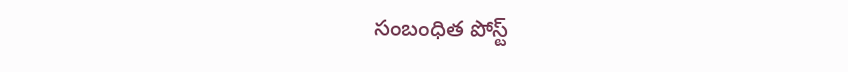సంబంధిత పోస్ట్